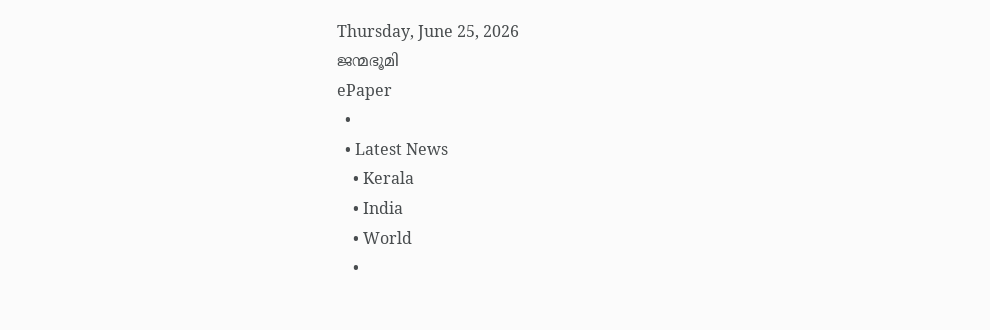Thursday, June 25, 2026
ജന്മഭൂമി
ePaper
  •
  • Latest News
    • Kerala
    • India
    • World
    •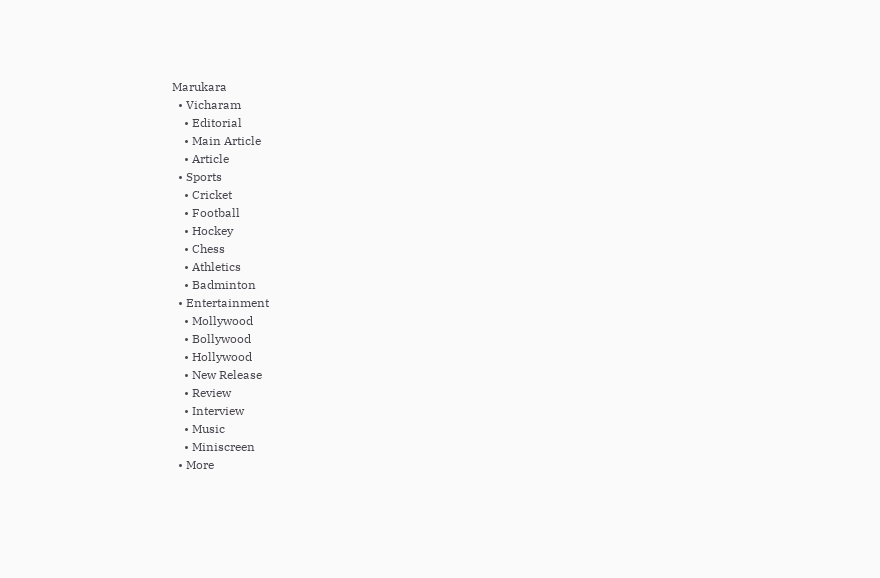Marukara
  • Vicharam
    • Editorial
    • Main Article
    • Article
  • Sports
    • Cricket
    • Football
    • Hockey
    • Chess
    • Athletics
    • Badminton
  • Entertainment
    • Mollywood
    • Bollywood
    • Hollywood
    • New Release
    • Review
    • Interview
    • Music
    • Miniscreen
  • More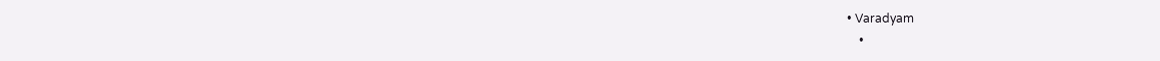• Varadyam
    •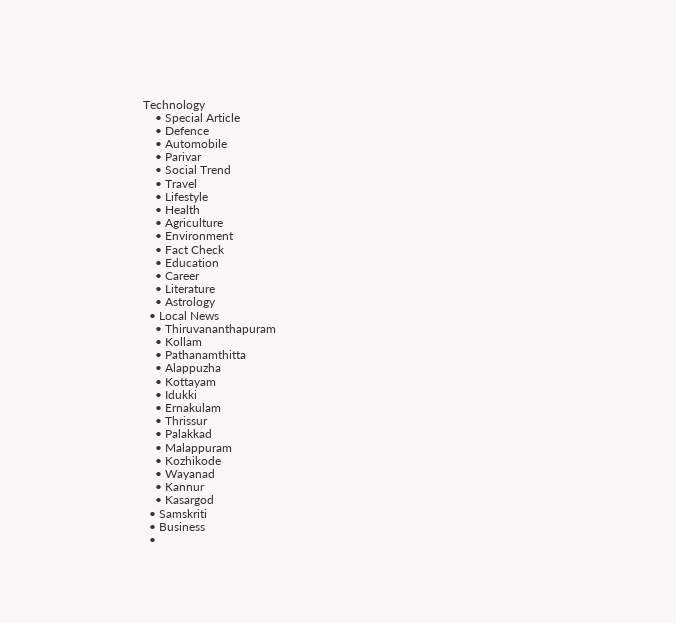Technology
    • Special Article
    • Defence
    • Automobile
    • Parivar
    • Social Trend
    • Travel
    • Lifestyle
    • Health
    • Agriculture
    • Environment
    • Fact Check
    • Education
    • Career
    • Literature
    • Astrology
  • Local News
    • Thiruvananthapuram
    • Kollam
    • Pathanamthitta
    • Alappuzha
    • Kottayam
    • Idukki
    • Ernakulam
    • Thrissur
    • Palakkad
    • Malappuram
    • Kozhikode
    • Wayanad
    • Kannur
    • Kasargod
  • Samskriti
  • Business
  •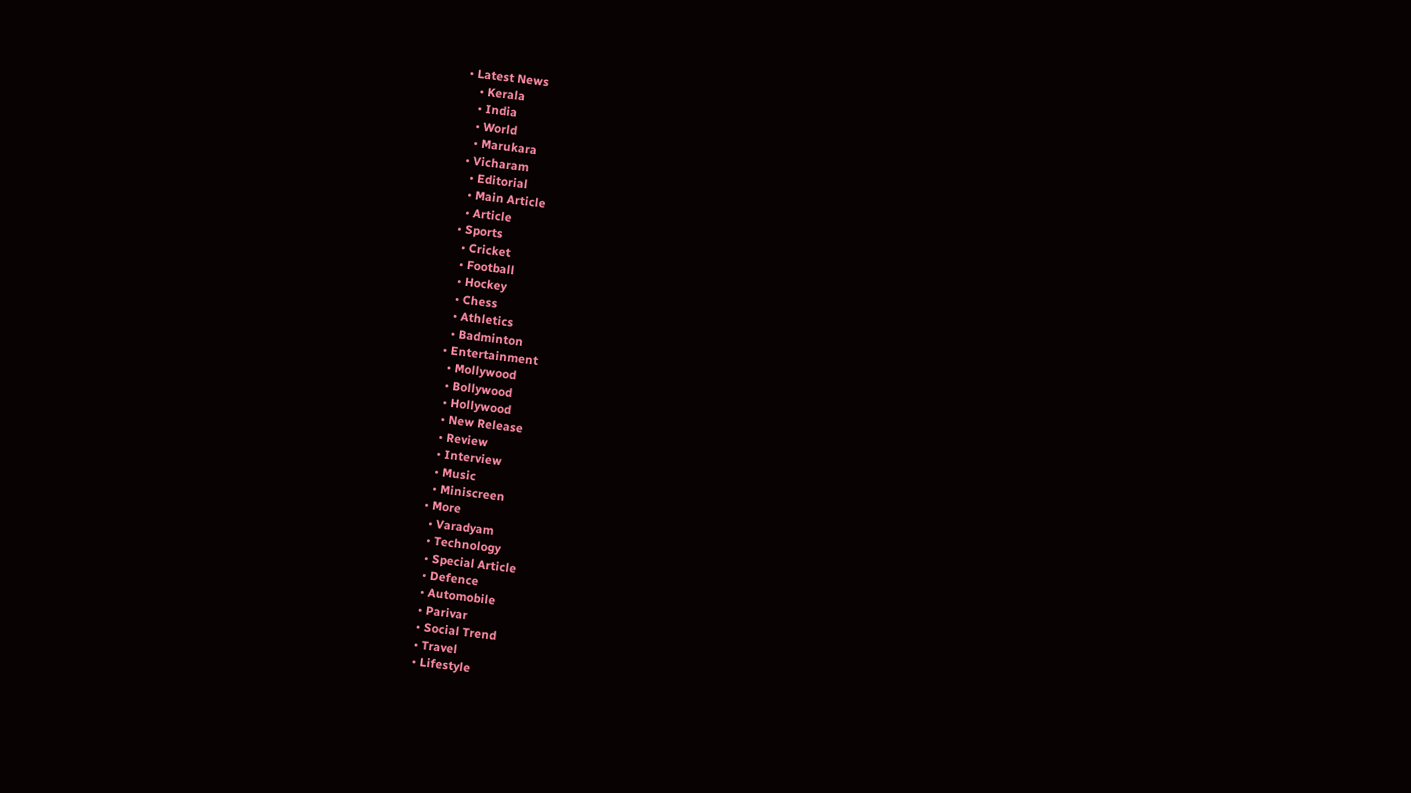• Latest News
    • Kerala
    • India
    • World
    • Marukara
  • Vicharam
    • Editorial
    • Main Article
    • Article
  • Sports
    • Cricket
    • Football
    • Hockey
    • Chess
    • Athletics
    • Badminton
  • Entertainment
    • Mollywood
    • Bollywood
    • Hollywood
    • New Release
    • Review
    • Interview
    • Music
    • Miniscreen
  • More
    • Varadyam
    • Technology
    • Special Article
    • Defence
    • Automobile
    • Parivar
    • Social Trend
    • Travel
    • Lifestyle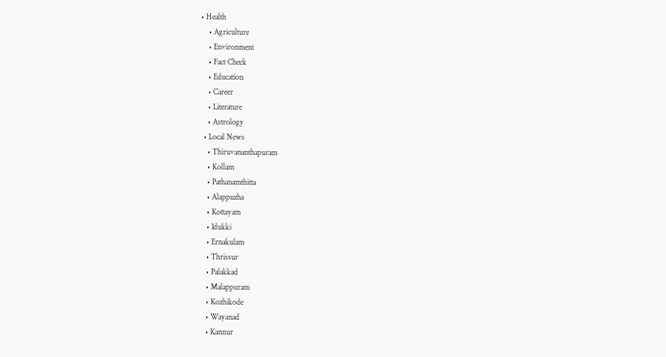• Health
    • Agriculture
    • Environment
    • Fact Check
    • Education
    • Career
    • Literature
    • Astrology
  • Local News
    • Thiruvananthapuram
    • Kollam
    • Pathanamthitta
    • Alappuzha
    • Kottayam
    • Idukki
    • Ernakulam
    • Thrissur
    • Palakkad
    • Malappuram
    • Kozhikode
    • Wayanad
    • Kannur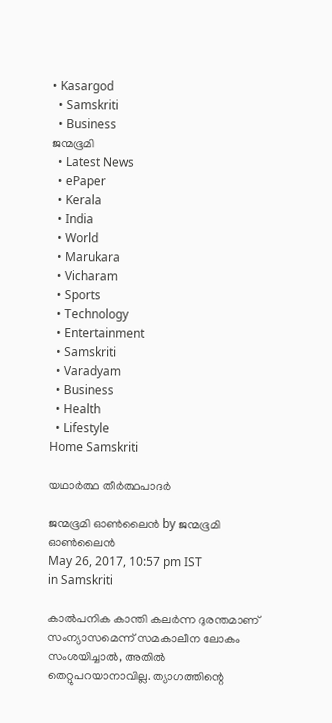• Kasargod
  • Samskriti
  • Business
ജന്മഭൂമി
  • Latest News
  • ePaper
  • Kerala
  • India
  • World
  • Marukara
  • Vicharam
  • Sports
  • Technology
  • Entertainment
  • Samskriti
  • Varadyam
  • Business
  • Health
  • Lifestyle
Home Samskriti

യഥാർത്ഥ തീർത്ഥപാദർ

ജന്മഭൂമി ഓണ്‍ലൈന്‍ by ജന്മഭൂമി ഓണ്‍ലൈന്‍
May 26, 2017, 10:57 pm IST
in Samskriti

കാല്‍പനിക കാന്തി കലര്‍ന്ന ദുരന്തമാണ് സംന്യാസമെന്ന് സമകാലീന ലോകം സംശയിച്ചാല്‍, അതില്‍ തെറ്റുപറയാനാവില്ല. ത്യാഗത്തിന്റെ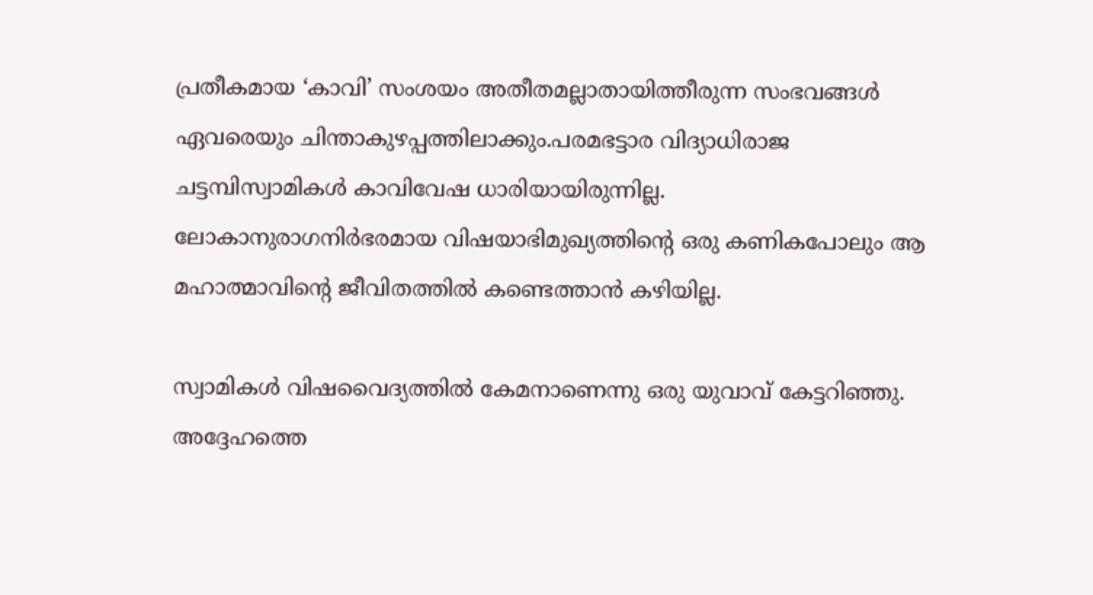പ്രതീകമായ ‘കാവി’ സംശയം അതീതമല്ലാതായിത്തീരുന്ന സംഭവങ്ങള്‍ ഏവരെയും ചിന്താകുഴപ്പത്തിലാക്കും.പരമഭട്ടാര വിദ്യാധിരാജ ചട്ടമ്പിസ്വാമികള്‍ കാവിവേഷ ധാരിയായിരുന്നില്ല. ലോകാനുരാഗനിര്‍ഭരമായ വിഷയാഭിമുഖ്യത്തിന്റെ ഒരു കണികപോലും ആ മഹാത്മാവിന്റെ ജീവിതത്തില്‍ കണ്ടെത്താന്‍ കഴിയില്ല.

സ്വാമികള്‍ വിഷവൈദ്യത്തില്‍ കേമനാണെന്നു ഒരു യുവാവ് കേട്ടറിഞ്ഞു. അദ്ദേഹത്തെ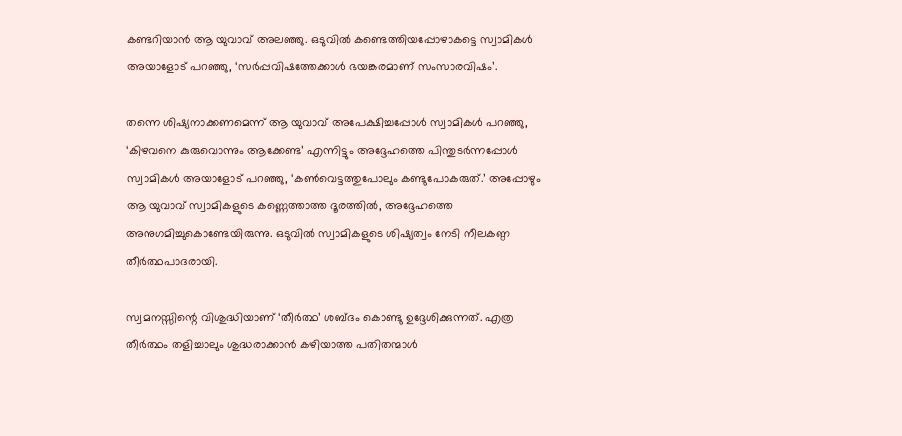കണ്ടറിയാന്‍ ആ യുവാവ് അലഞ്ഞു. ഒടുവില്‍ കണ്ടെത്തിയപ്പോഴാകട്ടെ സ്വാമികള്‍ അയാളോട് പറഞ്ഞു, ‘സര്‍പ്പവിഷത്തേക്കാള്‍ ഭയങ്കരമാണ് സംസാരവിഷം’.

തന്നെ ശിഷ്യനാക്കണമെന്ന് ആ യുവാവ് അപേക്ഷിച്ചപ്പോള്‍ സ്വാമികള്‍ പറഞ്ഞു, ‘കിഴവനെ കുരുവൊന്നും ആക്കേണ്ട’ എന്നിട്ടും അദ്ദേഹത്തെ പിന്തുടര്‍ന്നപ്പോള്‍ സ്വാമികള്‍ അയാളോട് പറഞ്ഞു, ‘കണ്‍വെട്ടത്തുപോലും കണ്ടുപോകരുത്.’ അപ്പോഴും ആ യുവാവ് സ്വാമികളുടെ കണ്ണെത്താത്ത ദൂരത്തില്‍, അദ്ദേഹത്തെ അനുഗമിച്ചുകൊണ്ടേയിരുന്നു. ഒടുവില്‍ സ്വാമികളുടെ ശിഷ്യത്വം നേടി നീലകണ്ഠ തീര്‍ത്ഥപാദരായി.

സ്വമനസ്സിന്റെ വിശുദ്ധിയാണ് ‘തീര്‍ത്ഥ’ ശബ്ദം കൊണ്ടു ഉദ്ദേശിക്കുന്നത്. എത്ര തീര്‍ത്ഥം തളിച്ചാലും ശുദ്ധരാക്കാന്‍ കഴിയാത്ത പതിതന്മാള്‍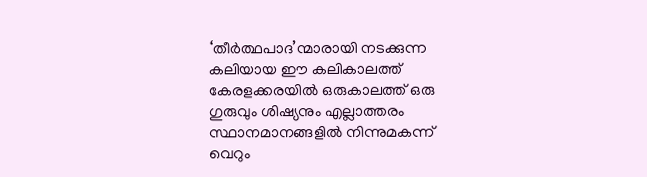‘തീര്‍ത്ഥപാദ’ന്മാരായി നടക്കുന്ന കലിയായ ഈ കലികാലത്ത് കേരളക്കരയില്‍ ഒരുകാലത്ത് ഒരു ഗുരുവും ശിഷ്യനും എല്ലാത്തരം സ്ഥാനമാനങ്ങളില്‍ നിന്നുമകന്ന് വെറും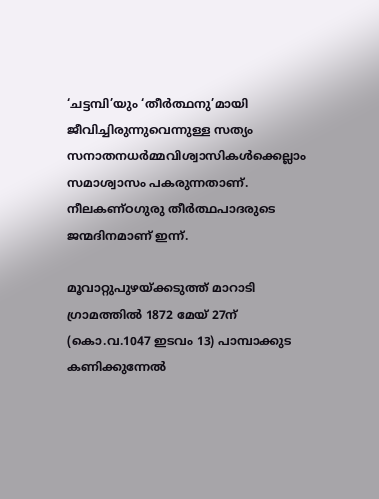‘ചട്ടമ്പി’യും ‘തീര്‍ത്ഥനു’മായി ജീവിച്ചിരുന്നുവെന്നുള്ള സത്യം സനാതനധര്‍മ്മവിശ്വാസികള്‍ക്കെല്ലാം സമാശ്വാസം പകരുന്നതാണ്. നീലകണ്ഠഗുരു തീര്‍ത്ഥപാദരുടെ ജന്മദിനമാണ് ഇന്ന്.

മൂവാറ്റുപുഴയ്‌ക്കടുത്ത് മാറാടി ഗ്രാമത്തില്‍ 1872 മേയ് 27ന് (കൊ.വ.1047 ഇടവം 13) പാമ്പാക്കുട കണിക്കുന്നേല്‍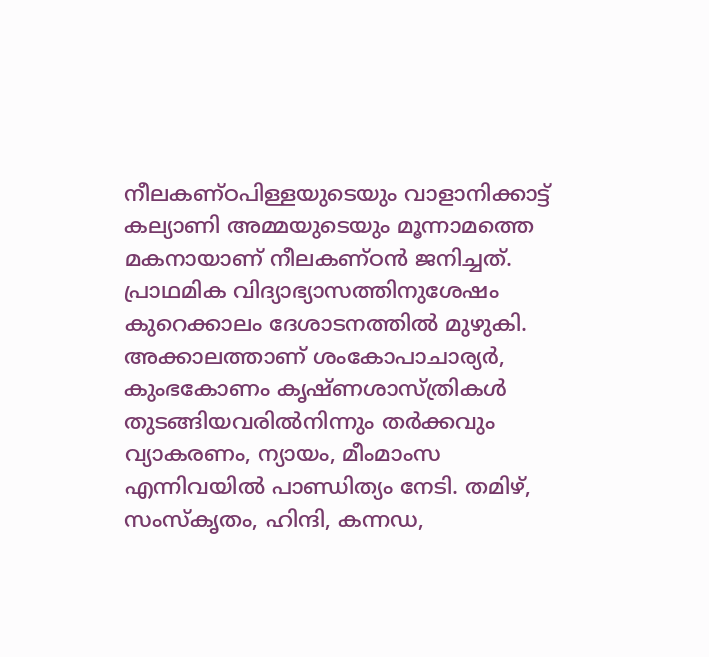നീലകണ്ഠപിള്ളയുടെയും വാളാനിക്കാട്ട് കല്യാണി അമ്മയുടെയും മൂന്നാമത്തെ മകനായാണ് നീലകണ്ഠന്‍ ജനിച്ചത്. പ്രാഥമിക വിദ്യാഭ്യാസത്തിനുശേഷം കുറെക്കാലം ദേശാടനത്തില്‍ മുഴുകി. അക്കാലത്താണ് ശംകോപാചാര്യര്‍, കുംഭകോണം കൃഷ്ണശാസ്ത്രികള്‍ തുടങ്ങിയവരില്‍നിന്നും തര്‍ക്കവും വ്യാകരണം, ന്യായം, മീംമാംസ എന്നിവയില്‍ പാണ്ഡിത്യം നേടി. തമിഴ്, സംസ്‌കൃതം, ഹിന്ദി, കന്നഡ,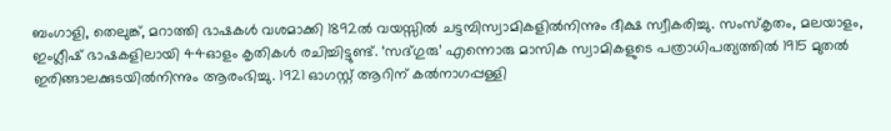ബംഗാളി, തെലുങ്ക്, മറാത്തി ഭാഷകള്‍ വശമാക്കി 1892ല്‍ വയസ്സില്‍ ചട്ടമ്പിസ്വാമികളില്‍നിന്നും ദീക്ഷ സ്വീകരിച്ചു. സംസ്‌കൃതം, മലയാളം, ഇംഗ്ലീഷ് ഭാഷകളിലായി 44ഓളം കൃതികള്‍ രചിച്ചിട്ടുണ്ട്. ‘സദ്ഗുരു’ എന്നൊരു മാസിക സ്വാമികളുടെ പത്രാധിപത്യത്തില്‍ 1915 മുതല്‍ ഇരിങ്ങാലക്കുടയില്‍നിന്നും ആരംഭിച്ചു. 1921 ഓഗസ്റ്റ് ആറിന് കല്‍നാഗപ്പള്ളി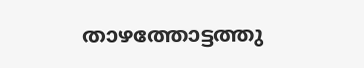താഴത്തോട്ടത്തു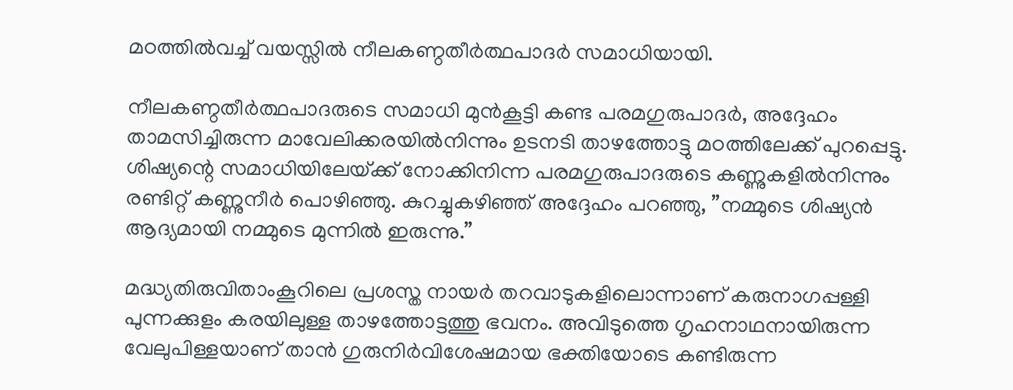മഠത്തില്‍വച്ച് വയസ്സില്‍ നീലകണ്ഠതീര്‍ത്ഥപാദര്‍ സമാധിയായി.

നീലകണ്ഠതീര്‍ത്ഥപാദരുടെ സമാധി മുന്‍കൂട്ടി കണ്ട പരമഗുരുപാദര്‍, അദ്ദേഹം താമസിച്ചിരുന്ന മാവേലിക്കരയില്‍നിന്നും ഉടനടി താഴത്തോട്ടു മഠത്തിലേക്ക് പുറപ്പെട്ടു. ശിഷ്യന്റെ സമാധിയിലേയ്‌ക്ക് നോക്കിനിന്ന പരമഗുരുപാദരുടെ കണ്ണുകളില്‍നിന്നും രണ്ടിറ്റ് കണ്ണുനീര്‍ പൊഴിഞ്ഞു. കുറച്ചുകഴിഞ്ഞ് അദ്ദേഹം പറഞ്ഞു, ”നമ്മുടെ ശിഷ്യന്‍ ആദ്യമായി നമ്മുടെ മുന്നില്‍ ഇരുന്നു.”

മദ്ധ്യതിരുവിതാംകൂറിലെ പ്രശസ്ത നായര്‍ തറവാടുകളിലൊന്നാണ് കരുനാഗപ്പള്ളി പുന്നക്കുളം കരയിലുള്ള താഴത്തോട്ടത്തു ഭവനം. അവിടുത്തെ ഗൃഹനാഥനായിരുന്ന വേലുപിള്ളയാണ് താന്‍ ഗുരുനിര്‍വിശേഷമായ ഭക്തിയോടെ കണ്ടിരുന്ന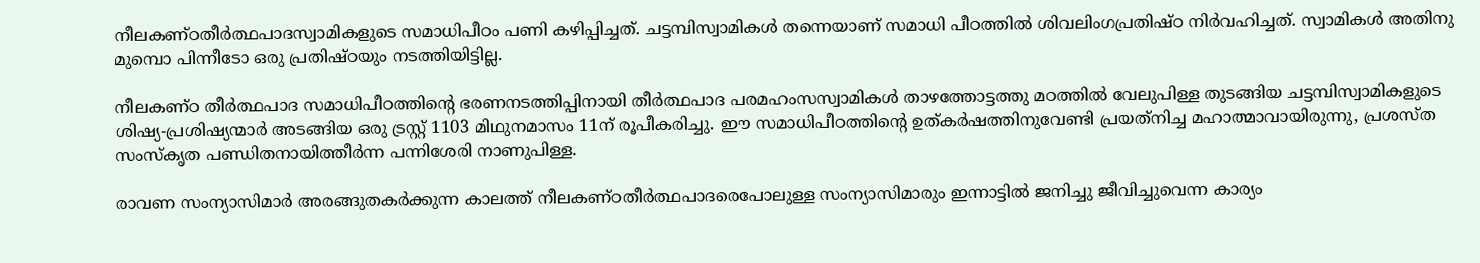നീലകണ്ഠതീര്‍ത്ഥപാദസ്വാമികളുടെ സമാധിപീഠം പണി കഴിപ്പിച്ചത്. ചട്ടമ്പിസ്വാമികള്‍ തന്നെയാണ് സമാധി പീഠത്തില്‍ ശിവലിംഗപ്രതിഷ്ഠ നിര്‍വഹിച്ചത്. സ്വാമികള്‍ അതിനു മുമ്പൊ പിന്നീടോ ഒരു പ്രതിഷ്ഠയും നടത്തിയിട്ടില്ല.

നീലകണ്ഠ തീര്‍ത്ഥപാദ സമാധിപീഠത്തിന്റെ ഭരണനടത്തിപ്പിനായി തീര്‍ത്ഥപാദ പരമഹംസസ്വാമികള്‍ താഴത്തോട്ടത്തു മഠത്തില്‍ വേലുപിള്ള തുടങ്ങിയ ചട്ടമ്പിസ്വാമികളുടെ ശിഷ്യ-പ്രശിഷ്യന്മാര്‍ അടങ്ങിയ ഒരു ട്രസ്റ്റ് 1103 മിഥുനമാസം 11ന് രൂപീകരിച്ചു. ഈ സമാധിപീഠത്തിന്റെ ഉത്കര്‍ഷത്തിനുവേണ്ടി പ്രയത്‌നിച്ച മഹാത്മാവായിരുന്നു, പ്രശസ്ത സംസ്‌കൃത പണ്ഡിതനായിത്തീര്‍ന്ന പന്നിശേരി നാണുപിള്ള.

രാവണ സംന്യാസിമാര്‍ അരങ്ങുതകര്‍ക്കുന്ന കാലത്ത് നീലകണ്ഠതീര്‍ത്ഥപാദരെപോലുള്ള സംന്യാസിമാരും ഇന്നാട്ടില്‍ ജനിച്ചു ജീവിച്ചുവെന്ന കാര്യം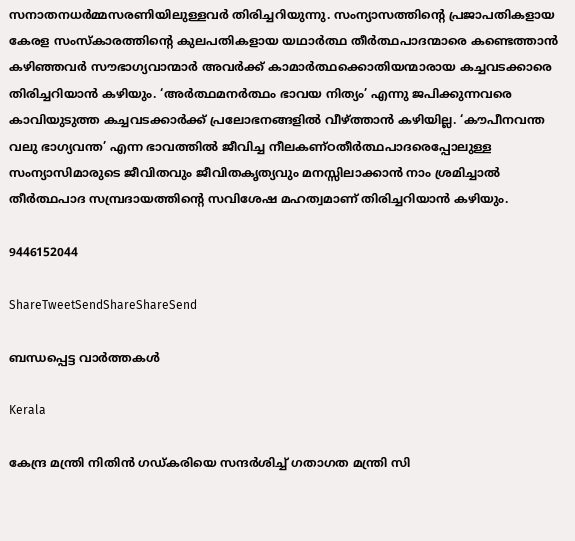സനാതനധര്‍മ്മസരണിയിലുള്ളവര്‍ തിരിച്ചറിയുന്നു. സംന്യാസത്തിന്റെ പ്രജാപതികളായ കേരള സംസ്‌കാരത്തിന്റെ കുലപതികളായ യഥാര്‍ത്ഥ തീര്‍ത്ഥപാദന്മാരെ കണ്ടെത്താന്‍ കഴിഞ്ഞവര്‍ സൗഭാഗ്യവാന്മാര്‍ അവര്‍ക്ക് കാമാര്‍ത്ഥക്കൊതിയന്മാരായ കച്ചവടക്കാരെ തിരിച്ചറിയാന്‍ കഴിയും. ‘അര്‍ത്ഥമനര്‍ത്ഥം ഭാവയ നിത്യം’ എന്നു ജപിക്കുന്നവരെ കാവിയുടുത്ത കച്ചവടക്കാര്‍ക്ക് പ്രലോഭനങ്ങളില്‍ വീഴ്‌ത്താന്‍ കഴിയില്ല. ‘കൗപീനവന്ത വലു ഭാഗ്യവന്ത’ എന്ന ഭാവത്തില്‍ ജീവിച്ച നീലകണ്ഠതീര്‍ത്ഥപാദരെപ്പോലുള്ള സംന്യാസിമാരുടെ ജീവിതവും ജീവിതകൃത്യവും മനസ്സിലാക്കാന്‍ നാം ശ്രമിച്ചാല്‍ തീര്‍ത്ഥപാദ സമ്പ്രദായത്തിന്റെ സവിശേഷ മഹത്വമാണ് തിരിച്ചറിയാന്‍ കഴിയും.

9446152044

ShareTweetSendShareShareSend

ബന്ധപ്പെട്ട വാര്‍ത്തകള്‍

Kerala

കേന്ദ്ര മന്ത്രി നിതിന്‍ ഗഡ്കരിയെ സന്ദര്‍ശിച്ച് ഗതാഗത മന്ത്രി സി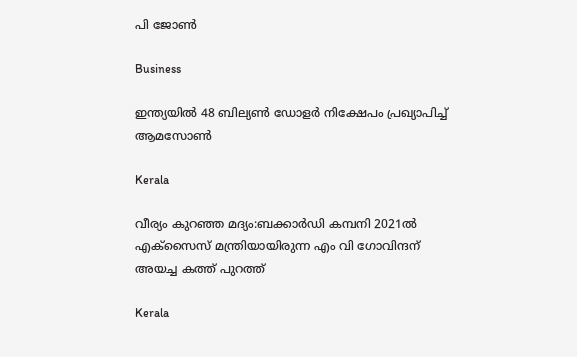പി ജോണ്‍

Business

ഇന്ത്യയിൽ 48 ബില്യൺ ഡോളർ നിക്ഷേപം പ്രഖ്യാപിച്ച് ആമസോൺ

Kerala

വീര്യം കുറഞ്ഞ മദ്യം:ബക്കാര്‍ഡി കമ്പനി 2021ല്‍ എക്‌സൈസ് മന്ത്രിയായിരുന്ന എം വി ഗോവിന്ദന് അയച്ച കത്ത് പുറത്ത്

Kerala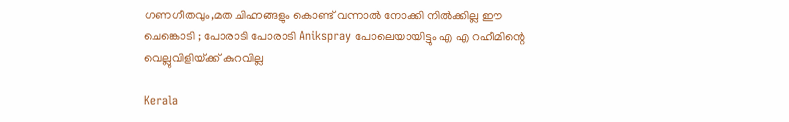ഗണഗീതവും,മത ചിഹ്നങ്ങളും കൊണ്ട് വന്നാൽ നോക്കി നിൽക്കില്ല ഈ ചെങ്കൊടി ; പോരാടി പോരാടി Anikspray പോലെയായിട്ടും എ എ റഹീമിന്റെ വെല്ലുവിളിയ്‌ക്ക് കുറവില്ല

Kerala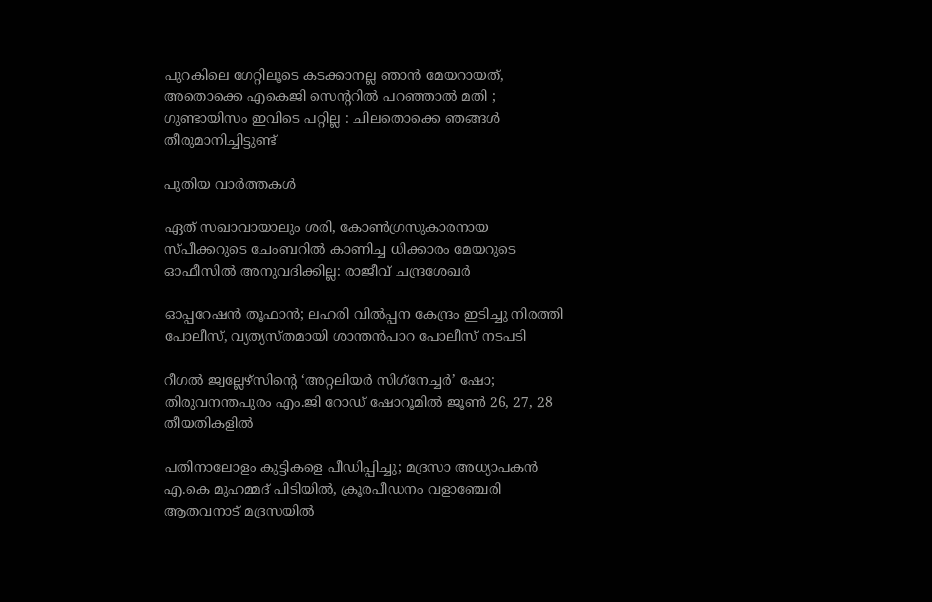പുറകിലെ ഗേറ്റിലൂടെ കടക്കാനല്ല ഞാൻ മേയറായത്, അതൊക്കെ എകെജി സെന്ററിൽ പറഞ്ഞാൽ മതി ; ഗുണ്ടായിസം ഇവിടെ പറ്റില്ല : ചിലതൊക്കെ ഞങ്ങൾ തീരുമാനിച്ചിട്ടുണ്ട്

പുതിയ വാര്‍ത്തകള്‍

ഏത് സഖാവായാലും ശരി, കോൺഗ്രസുകാരനായ സ്പീക്കറുടെ ചേംബറിൽ കാണിച്ച ധിക്കാരം മേയറുടെ ഓഫീസിൽ അനുവദിക്കില്ല: രാജീവ് ചന്ദ്രശേഖർ

ഓപ്പറേഷന്‍ തൂഫാന്‍; ലഹരി വില്‍പ്പന കേന്ദ്രം ഇടിച്ചു നിരത്തി പോലീസ്, വ്യത്യസ്തമായി ശാന്തന്‍പാറ പോലീസ് നടപടി

റീഗല്‍ ജ്വല്ലേഴ്സിന്റെ ‘അറ്റലിയര്‍ സിഗ്‌നേച്ചര്‍’ ഷോ; തിരുവനന്തപുരം എം.ജി റോഡ് ഷോറൂമില്‍ ജൂണ്‍ 26, 27, 28 തീയതികളില്‍

പതിനാലോളം കുട്ടികളെ പീഡിപ്പിച്ചു; മദ്രസാ അധ്യാപകൻ എ.കെ മുഹമ്മദ് പിടിയിൽ, ക്രൂരപീഡനം വളാഞ്ചേരി ആതവനാട് മദ്രസയിൽ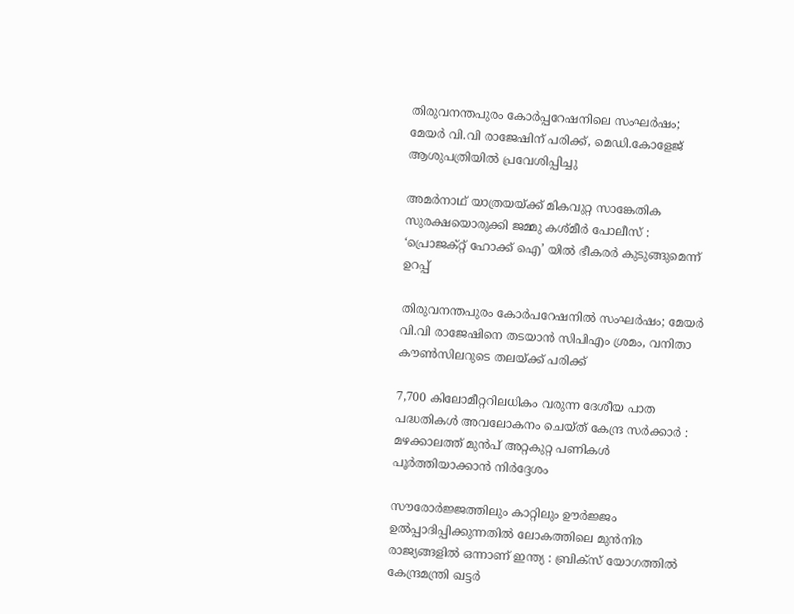തിരുവനന്തപുരം കോർപ്പറേഷനിലെ സംഘർഷം; മേയർ വി.വി രാജേഷിന് പരിക്ക്, മെഡി.കോളേജ് ആശുപത്രിയിൽ പ്രവേശിപ്പിച്ചു

അമർനാഥ് യാത്രയയ്‌ക്ക് മികവുറ്റ സാങ്കേതിക സുരക്ഷയൊരുക്കി ജമ്മു കശ്മീർ പോലീസ് : ‘പ്രൊജക്റ്റ് ഹോക്ക് ഐ’ യിൽ ഭീകരർ കുടുങ്ങുമെന്ന് ഉറപ്പ്

തിരുവനന്തപുരം കോർപറേഷനിൽ സംഘർഷം; മേയർ വി.വി രാജേഷിനെ തടയാൻ സിപിഎം ശ്രമം, വനിതാ കൗൺസിലറുടെ തലയ്‌ക്ക് പരിക്ക്

7,700 കിലോമീറ്ററിലധികം വരുന്ന ദേശീയ പാത പദ്ധതികൾ അവലോകനം ചെയ്ത് കേന്ദ്ര സർക്കാർ : മഴക്കാലത്ത് മുൻപ് അറ്റകുറ്റ പണികൾ പൂർത്തിയാക്കാൻ നിർദ്ദേശം

സൗരോർജ്ജത്തിലും കാറ്റിലും ഊർജ്ജം ഉൽപ്പാദിപ്പിക്കുന്നതിൽ ലോകത്തിലെ മുൻനിര രാജ്യങ്ങളിൽ ഒന്നാണ് ഇന്ത്യ : ബ്രിക്സ് യോഗത്തിൽ കേന്ദ്രമന്ത്രി ഖട്ടർ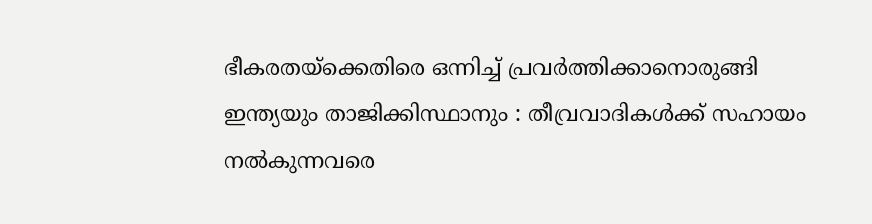ഭീകരതയ്‌ക്കെതിരെ ഒന്നിച്ച് പ്രവർത്തിക്കാനൊരുങ്ങി ഇന്ത്യയും താജിക്കിസ്ഥാനും : തീവ്രവാദികൾക്ക് സഹായം നൽകുന്നവരെ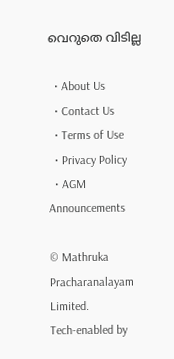വെറുതെ വിടില്ല

  • About Us
  • Contact Us
  • Terms of Use
  • Privacy Policy
  • AGM Announcements

© Mathruka Pracharanalayam Limited.
Tech-enabled by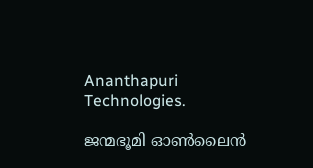Ananthapuri Technologies.

ജന്മഭൂമി ഓണ്‍ലൈന്‍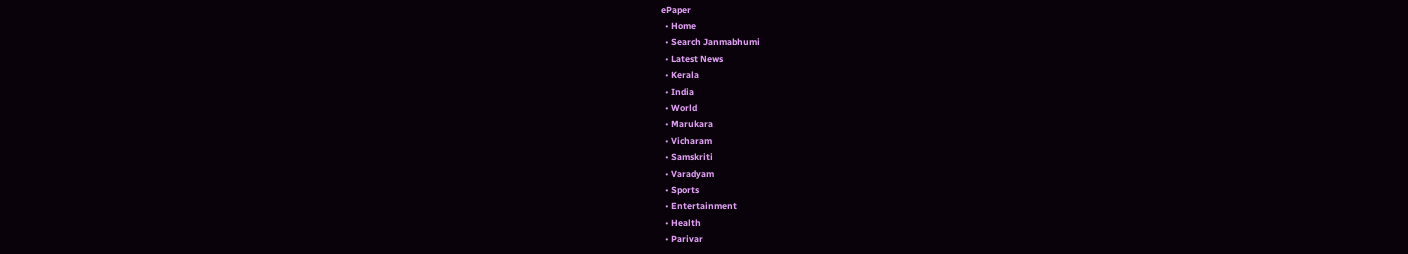ePaper
  • Home
  • Search Janmabhumi
  • Latest News
  • Kerala
  • India
  • World
  • Marukara
  • Vicharam
  • Samskriti
  • Varadyam
  • Sports
  • Entertainment
  • Health
  • Parivar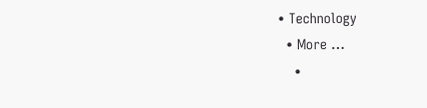• Technology
  • More …
    •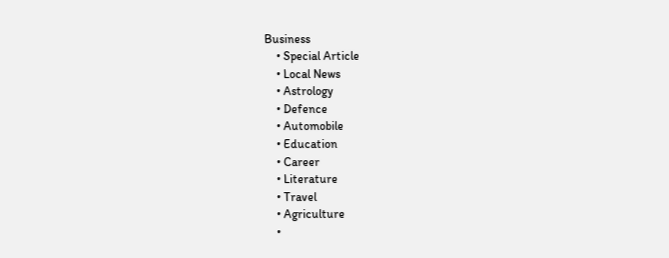Business
    • Special Article
    • Local News
    • Astrology
    • Defence
    • Automobile
    • Education
    • Career
    • Literature
    • Travel
    • Agriculture
    •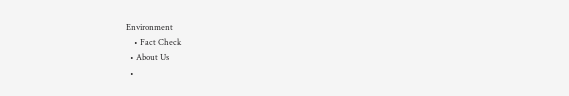Environment
    • Fact Check
  • About Us
  •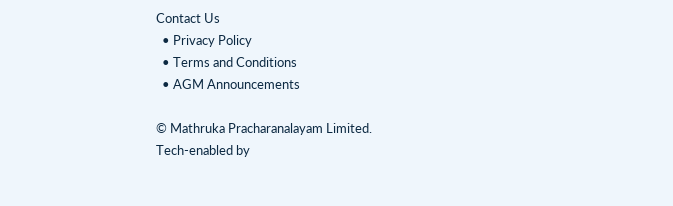Contact Us
  • Privacy Policy
  • Terms and Conditions
  • AGM Announcements

© Mathruka Pracharanalayam Limited.
Tech-enabled by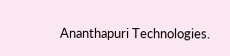Ananthapuri Technologies.